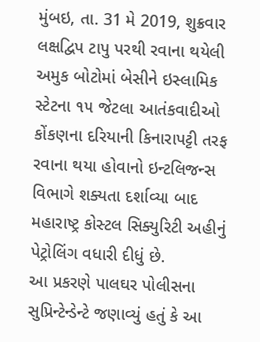મુંબઇ, તા. 31 મે 2019, શુક્રવાર
લક્ષદ્વિપ ટાપુ પરથી રવાના થયેલી અમુક બોટોમાં બેસીને ઇસ્લામિક સ્ટેટના ૧૫ જેટલા આતંકવાદીઓ કોંકણના દરિયાની કિનારાપટ્ટી તરફ રવાના થયા હોવાનો ઇન્ટલિજન્સ વિભાગે શક્યતા દર્શાવ્યા બાદ મહારાષ્ટ્ર કોસ્ટલ સિક્યુરિટી અહીનું પેટ્રોલિંગ વધારી દીધું છે.
આ પ્રકરણે પાલઘર પોલીસના સુપ્રિન્ટેન્ડેન્ટે જણાવ્યું હતું કે આ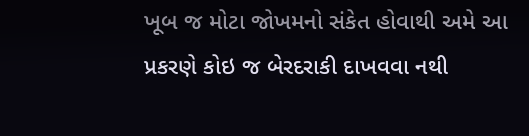ખૂબ જ મોટા જોખમનો સંકેત હોવાથી અમે આ પ્રકરણે કોઇ જ બેરદરાકી દાખવવા નથી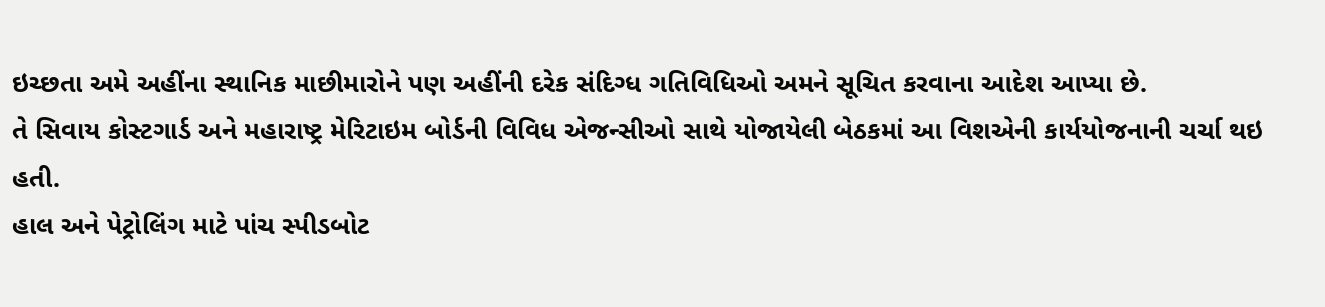ઇચ્છતા અમે અહીંના સ્થાનિક માછીમારોને પણ અહીંની દરેક સંદિગ્ધ ગતિવિધિઓ અમને સૂચિત કરવાના આદેશ આપ્યા છે.
તે સિવાય કોસ્ટગાર્ડ અને મહારાષ્ટ્ર મેરિટાઇમ બોર્ડની વિવિધ એજન્સીઓ સાથે યોજાયેલી બેઠકમાં આ વિશએની કાર્યયોજનાની ચર્ચા થઇ હતી.
હાલ અને પેટ્રોલિંગ માટે પાંચ સ્પીડબોટ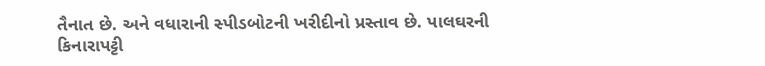તૈનાત છે. અને વધારાની સ્પીડબોટની ખરીદીનો પ્રસ્તાવ છે. પાલઘરની કિનારાપટ્ટી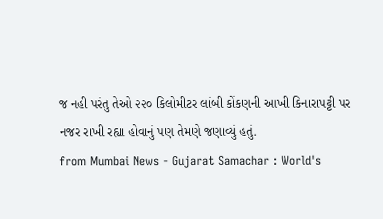જ નહી પરંતુ તેઓ ૨૨૦ કિલોમીટર લાંબી કોંકણની આખી કિનારાપટ્ટી પર નજર રાખી રહ્યા હોવાનું પણ તેમણે જણાવ્યું હતું.
from Mumbai News - Gujarat Samachar : World's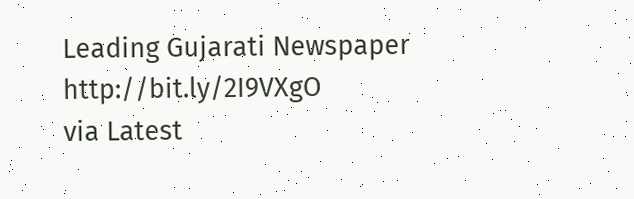Leading Gujarati Newspaper http://bit.ly/2I9VXgO
via Latest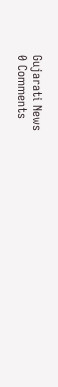Gujarati News
0 Comments